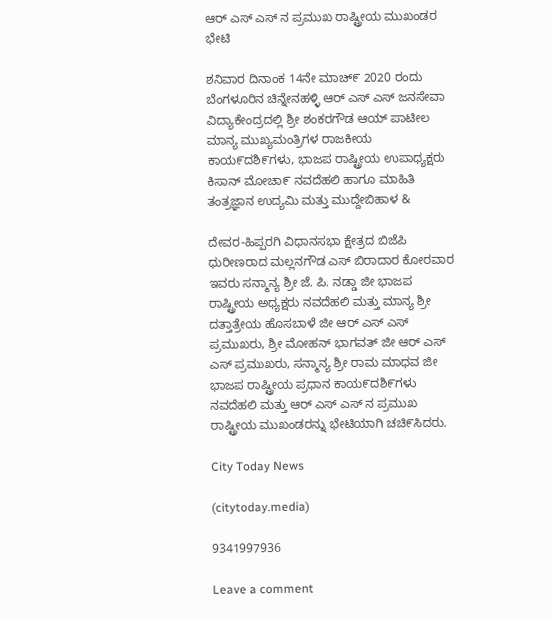ಆರ್ ಎಸ್ ಎಸ್ ನ ಪ್ರಮುಖ ರಾಷ್ಟ್ರೀಯ ಮುಖಂಡರ ಭೇಟಿ

ಶನಿವಾರ ದಿನಾಂಕ 14ನೇ ಮಾಚ್೯ 2020 ರಂದು ಬೆಂಗಳೂರಿನ ಚಿನ್ನೇನಹಳ್ಳಿ ಆರ್ ಎಸ್ ಎಸ್ ಜನಸೇವಾ ವಿದ್ಯಾಕೇಂದ್ರದಲ್ಲಿ ಶ್ರೀ ಶಂಕರಗೌಡ ಆಯ್ ಪಾಟೀಲ ಮಾನ್ಯ ಮುಖ್ಯಮಂತ್ರಿಗಳ ರಾಜಕೀಯ ಕಾಯ೯ದಶಿ೯ಗಳು, ಭಾಜಪ ರಾಷ್ಟ್ರೀಯ ಉಪಾಧ್ಯಕ್ಷರು ಕಿಸಾನ್ ಮೋಚಾ೯ ನವದೆಹಲಿ ಹಾಗೂ ಮಾಹಿತಿ ತಂತ್ರಜ್ಞಾನ ಉದ್ಯಮಿ ಮತ್ತು ಮುದ್ದೇಬಿಹಾಳ &

ದೇವರ-ಹಿಪ್ಪರಗಿ ವಿಧಾನಸಭಾ ಕ್ಷೇತ್ರದ ಬಿಜೆಪಿ ಧುರೀಣರಾದ ಮಲ್ಲನಗೌಡ ಎಸ್ ಬಿರಾದಾರ ಕೋರವಾರ ಇವರು ಸನ್ಮಾನ್ಯ ಶ್ರೀ ಜೆ. ಪಿ. ನಡ್ಡಾ ಜೀ ಭಾಜಪ ರಾಷ್ಟ್ರೀಯ ಅಧ್ಯಕ್ಷರು ನವದೆಹಲಿ ಮತ್ತು ಮಾನ್ಯ ಶ್ರೀ ದತ್ತಾತ್ರೇಯ ಹೊಸಬಾಳೆ ಜೀ ಆರ್ ಎಸ್ ಎಸ್ ಪ್ರಮುಖರು, ಶ್ರೀ ಮೋಹನ್ ಭಾಗವತ್ ಜೀ ಆರ್ ಎಸ್ ಎಸ್ ಪ್ರಮುಖರು, ಸನ್ಮಾನ್ಯ ಶ್ರೀ ರಾಮ ಮಾಧವ ಜೀ ಭಾಜಪ ರಾಷ್ಟ್ರೀಯ ಪ್ರಧಾನ ಕಾಯ೯ದಶಿ೯ಗಳು ನವದೆಹಲಿ ಮತ್ತು ಆರ್ ಎಸ್ ಎಸ್ ನ ಪ್ರಮುಖ ರಾಷ್ಟ್ರೀಯ ಮುಖಂಡರನ್ನು ಭೇಟಿಯಾಗಿ ಚಚಿ೯ಸಿದರು.

City Today News

(citytoday.media)

9341997936

Leave a comment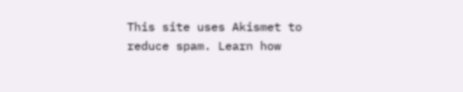This site uses Akismet to reduce spam. Learn how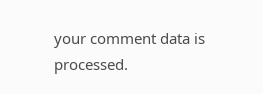your comment data is processed.